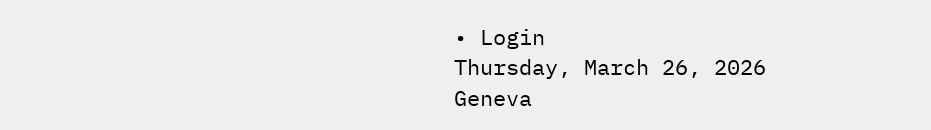• Login
Thursday, March 26, 2026
Geneva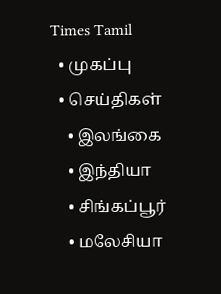Times Tamil
  • முகப்பு
  • செய்திகள்
    • இலங்கை
    • இந்தியா
    • சிங்கப்பூர்
    • மலேசியா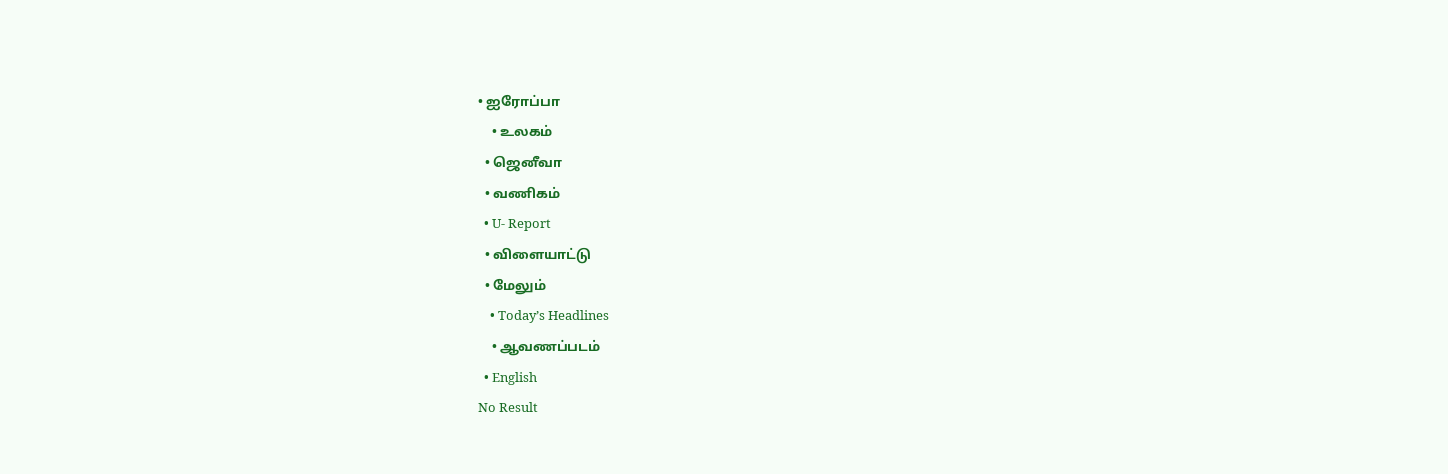• ஐரோப்பா
    • உலகம்
  • ஜெனீவா
  • வணிகம்
  • U- Report
  • விளையாட்டு
  • மேலும்
    • Today’s Headlines
    • ஆவணப்படம்
  • English
No Result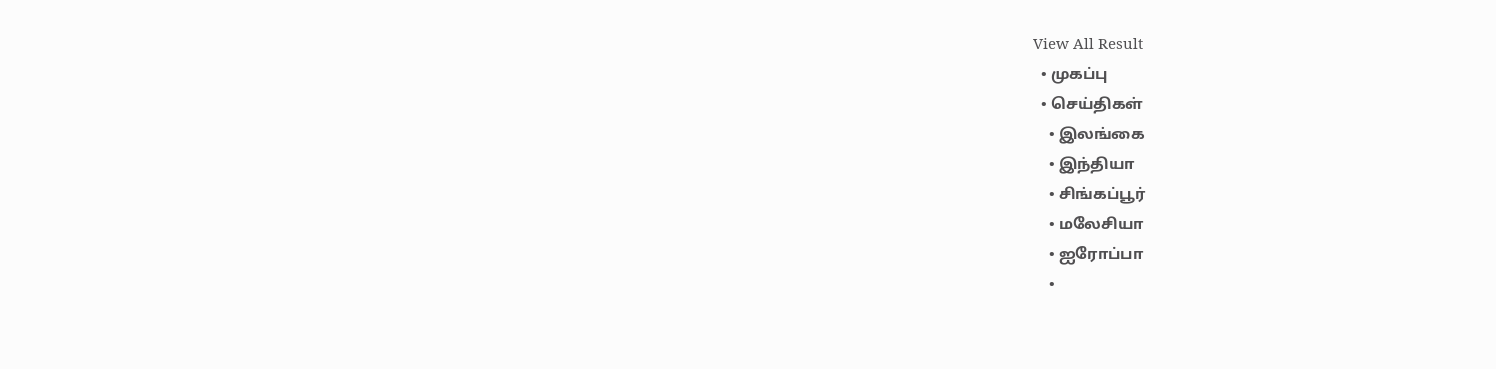View All Result
  • முகப்பு
  • செய்திகள்
    • இலங்கை
    • இந்தியா
    • சிங்கப்பூர்
    • மலேசியா
    • ஐரோப்பா
    •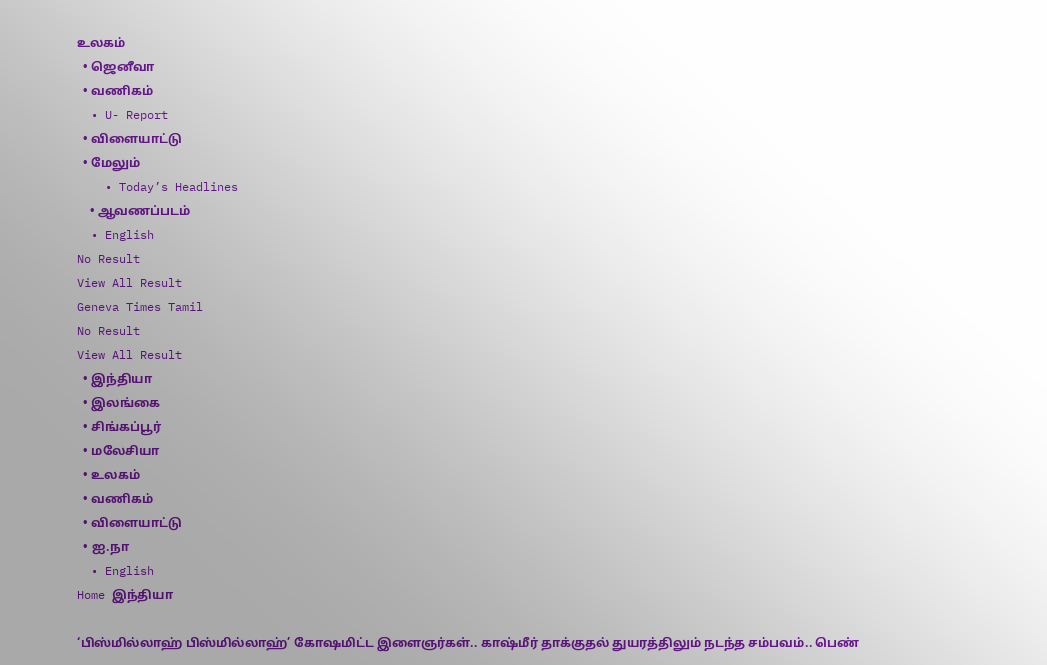உலகம்
  • ஜெனீவா
  • வணிகம்
  • U- Report
  • விளையாட்டு
  • மேலும்
    • Today’s Headlines
    • ஆவணப்படம்
  • English
No Result
View All Result
Geneva Times Tamil
No Result
View All Result
  • இந்தியா
  • இலங்கை
  • சிங்கப்பூர்
  • மலேசியா
  • உலகம்
  • வணிகம்
  • விளையாட்டு
  • ஐ.நா
  • English
Home இந்தியா

‘பிஸ்மில்லாஹ் பிஸ்மில்லாஹ்’ கோஷமிட்ட இளைஞர்கள்.. காஷ்மீர் தாக்குதல் துயரத்திலும் நடந்த சம்பவம்.. பெண்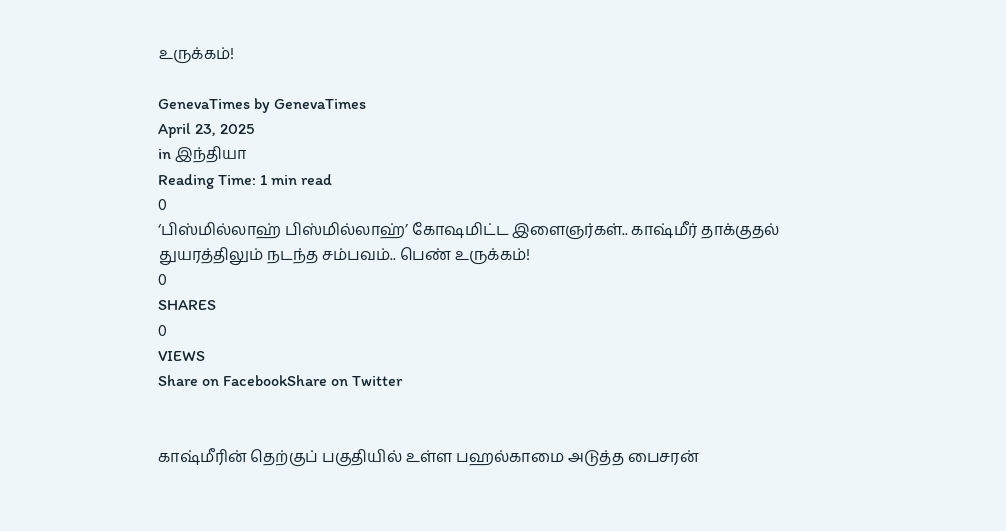உருக்கம்!

GenevaTimes by GenevaTimes
April 23, 2025
in இந்தியா
Reading Time: 1 min read
0
‘பிஸ்மில்லாஹ் பிஸ்மில்லாஹ்’ கோஷமிட்ட இளைஞர்கள்.. காஷ்மீர் தாக்குதல் துயரத்திலும் நடந்த சம்பவம்.. பெண் உருக்கம்!
0
SHARES
0
VIEWS
Share on FacebookShare on Twitter


காஷ்மீரின் தெற்குப் பகுதியில் உள்ள பஹல்காமை அடுத்த பைசரன்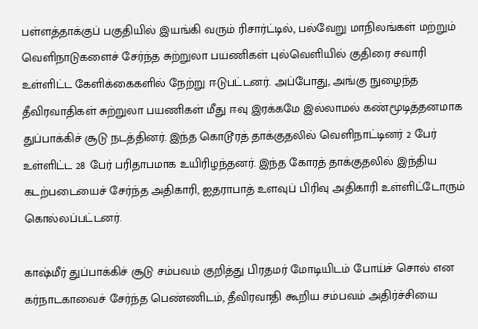பள்ளத்தாக்குப் பகுதியில் இயங்கி வரும் ரிசார்ட்டில், பல்வேறு மாநிலங்கள் மற்றும் வெளிநாடுகளைச் சேர்ந்த சுற்றுலா பயணிகள் புல்வெளியில் குதிரை சவாரி உள்ளிட்ட கேளிக்கைகளில் நேற்று ஈடுபட்டனர். அப்போது, அங்கு நுழைந்த தீவிரவாதிகள் சுற்றுலா பயணிகள் மீது ஈவு இரக்கமே இல்லாமல் கண்மூடித்தனமாக துப்பாக்கிச் சூடு நடத்தினர். இந்த கொடூரத் தாக்குதலில் வெளிநாட்டினர் 2 பேர் உள்ளிட்ட 28 பேர் பரிதாபமாக உயிரிழந்தனர். இந்த கோரத் தாக்குதலில் இந்திய கடற்படையைச் சேர்ந்த அதிகாரி, ஐதராபாத் உளவுப் பிரிவு அதிகாரி உள்ளிட்டோரும் கொல்லப்பட்டனர்.

காஷ்மீர் துப்பாக்கிச் சூடு சம்பவம் குறித்து பிரதமர் மோடியிடம் போய்ச் சொல் என கர்நாடகாவைச் சேர்ந்த பெண்ணிடம், தீவிரவாதி கூறிய சம்பவம் அதிர்ச்சியை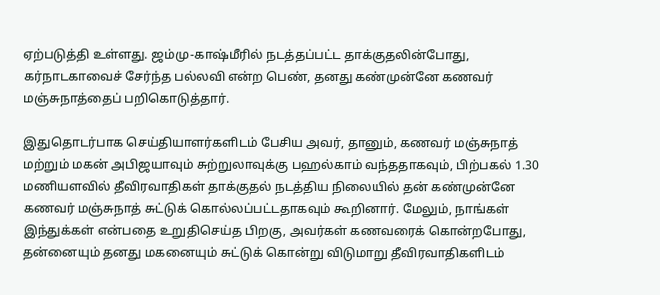ஏற்படுத்தி உள்ளது. ஜம்மு-காஷ்மீரில் நடத்தப்பட்ட தாக்குதலின்போது, கர்நாடகாவைச் சேர்ந்த பல்லவி என்ற பெண், தனது கண்முன்னே கணவர் மஞ்சுநாத்தைப் பறிகொடுத்தார்.

இதுதொடர்பாக செய்தியாளர்களிடம் பேசிய அவர், தானும், கணவர் மஞ்சுநாத் மற்றும் மகன் அபிஜயாவும் சுற்றுலாவுக்கு பஹல்காம் வந்ததாகவும், பிற்பகல் 1.30 மணியளவில் தீவிரவாதிகள் தாக்குதல் நடத்திய நிலையில் தன் கண்முன்னே கணவர் மஞ்சுநாத் சுட்டுக் கொல்லப்பட்டதாகவும் கூறினார். மேலும், நாங்கள் இந்துக்கள் என்பதை உறுதிசெய்த பிறகு, அவர்கள் கணவரைக் கொன்றபோது, தன்னையும் தனது மகனையும் சுட்டுக் கொன்று விடுமாறு தீவிரவாதிகளிடம்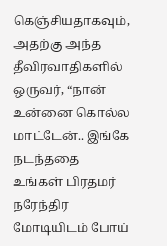கெஞ்சியதாகவும், அதற்கு அந்த தீவிரவாதிகளில் ஒருவர், “நான் உன்னை கொல்ல மாட்டேன்.. இங்கே நடந்ததை உங்கள் பிரதமர் நரேந்திர மோடியிடம் போய்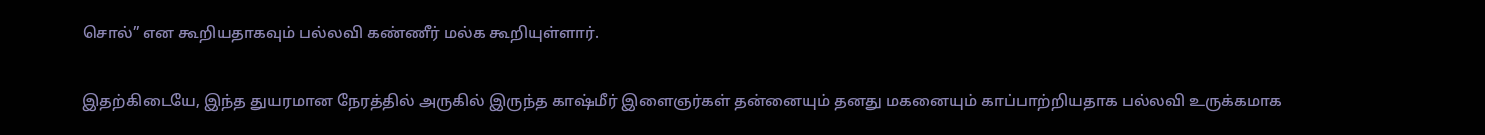சொல்” என கூறியதாகவும் பல்லவி கண்ணீர் மல்க கூறியுள்ளார்.

இதற்கிடையே, இந்த துயரமான நேரத்தில் அருகில் இருந்த காஷ்மீர் இளைஞர்கள் தன்னையும் தனது மகனையும் காப்பாற்றியதாக பல்லவி உருக்கமாக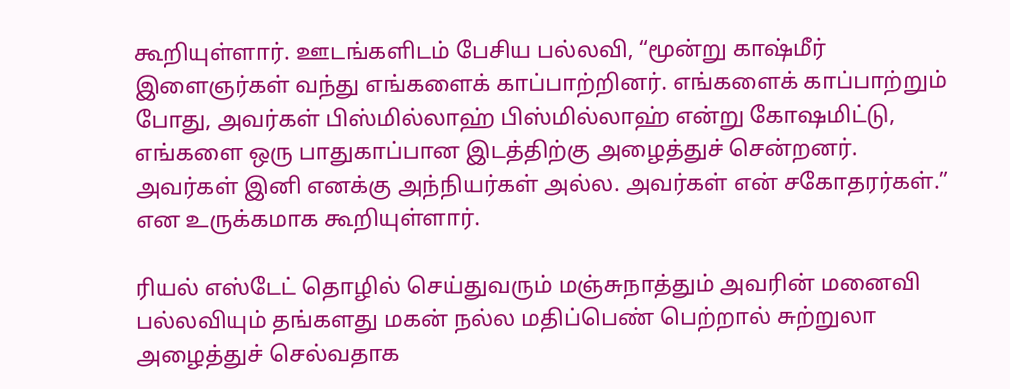கூறியுள்ளார். ஊடங்களிடம் பேசிய பல்லவி, “மூன்று காஷ்மீர் இளைஞர்கள் வந்து எங்களைக் காப்பாற்றினர். எங்களைக் காப்பாற்றும் போது, அவர்கள் பிஸ்மில்லாஹ் பிஸ்மில்லாஹ் என்று கோஷமிட்டு, எங்களை ஒரு பாதுகாப்பான இடத்திற்கு அழைத்துச் சென்றனர். அவர்கள் இனி எனக்கு அந்நியர்கள் அல்ல. அவர்கள் என் சகோதரர்கள்.” என உருக்கமாக கூறியுள்ளார்.

ரியல் எஸ்டேட் தொழில் செய்துவரும் மஞ்சுநாத்தும் அவரின் மனைவி பல்லவியும் தங்களது மகன் நல்ல மதிப்பெண் பெற்றால் சுற்றுலா அழைத்துச் செல்வதாக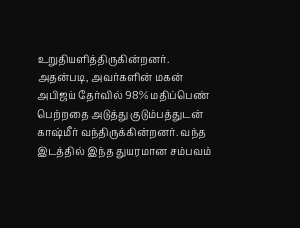உறுதியளித்திருகின்றனர். அதன்படி, அவர்களின் மகன் அபிஜய் தேர்வில் 98% மதிப்பெண் பெற்றதை அடுத்து குடும்பத்துடன் காஷ்மீர் வந்திருக்கின்றனர். வந்த இடத்தில் இந்த துயரமான சம்பவம்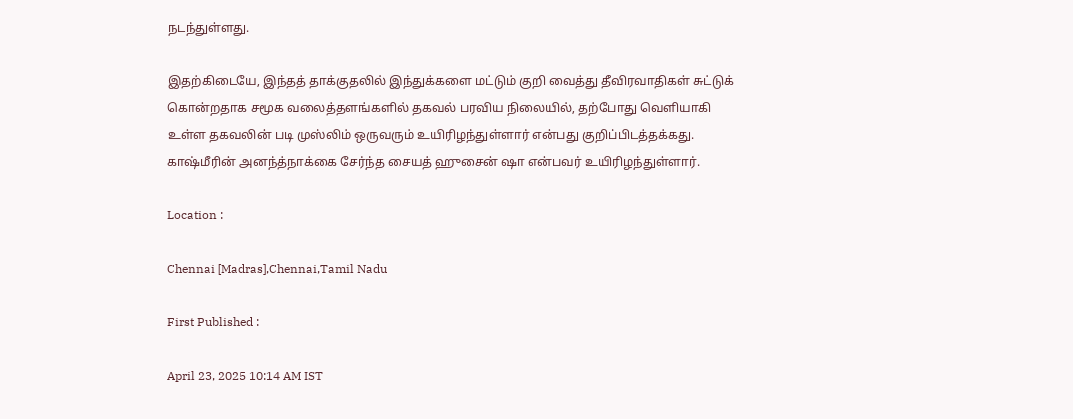நடந்துள்ளது.

இதற்கிடையே, இந்தத் தாக்குதலில் இந்துக்களை மட்டும் குறி வைத்து தீவிரவாதிகள் சுட்டுக் கொன்றதாக சமூக வலைத்தளங்களில் தகவல் பரவிய நிலையில், தற்போது வெளியாகி உள்ள தகவலின் படி முஸ்லிம் ஒருவரும் உயிரிழந்துள்ளார் என்பது குறிப்பிடத்தக்கது. காஷ்மீரின் அனந்த்நாக்கை சேர்ந்த சையத் ஹுசைன் ஷா என்பவர் உயிரிழந்துள்ளார்.

Location :

Chennai [Madras],Chennai,Tamil Nadu

First Published :

April 23, 2025 10:14 AM IST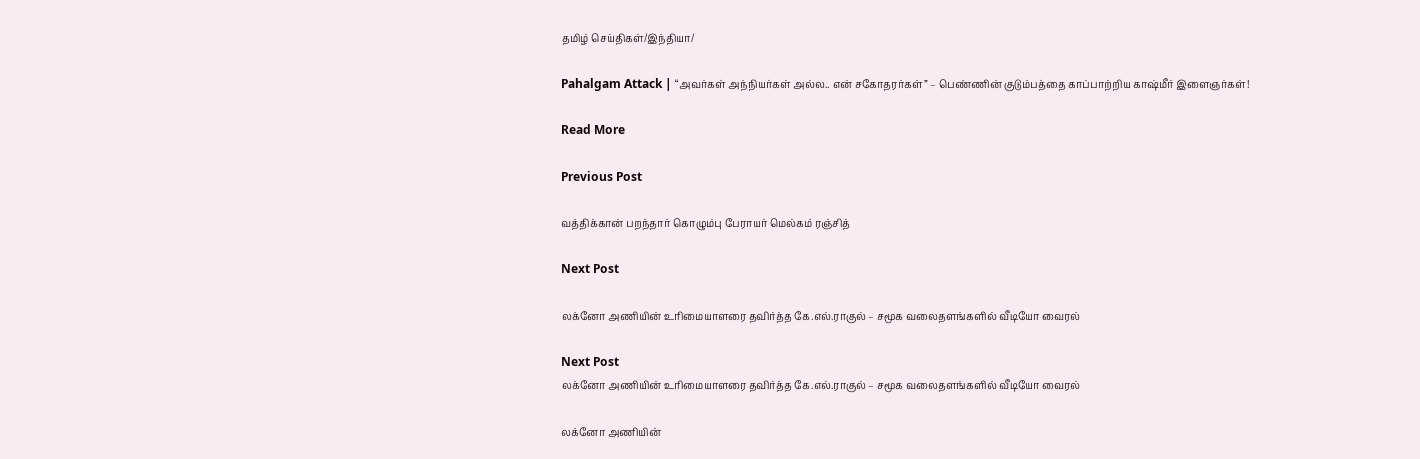தமிழ் செய்திகள்/இந்தியா/

Pahalgam Attack | “அவர்கள் அந்நியர்கள் அல்ல.. என் சகோதரர்கள்” – பெண்ணின் குடும்பத்தை காப்பாற்றிய காஷ்மீர் இளைஞர்கள்!

Read More

Previous Post

வத்திக்கான் பறந்தார் கொழும்பு பேராயர் மெல்கம் ரஞ்சித்

Next Post

லக்னோ அணியின் உரிமையாளரை தவிர்த்த கே.எல்.ராகுல் – சமூக வலைதளங்களில் வீடியோ வைரல்

Next Post
லக்னோ அணியின் உரிமையாளரை தவிர்த்த கே.எல்.ராகுல் – சமூக வலைதளங்களில் வீடியோ வைரல்

லக்னோ அணியின்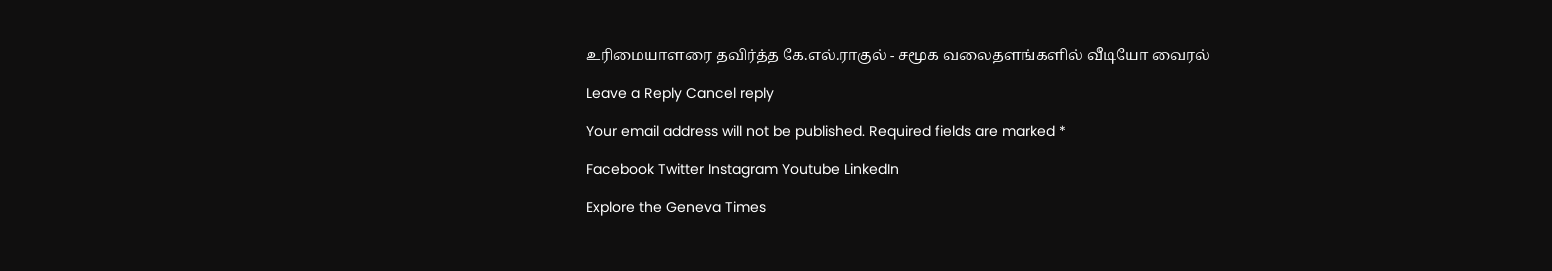உரிமையாளரை தவிர்த்த கே.எல்.ராகுல் - சமூக வலைதளங்களில் வீடியோ வைரல்

Leave a Reply Cancel reply

Your email address will not be published. Required fields are marked *

Facebook Twitter Instagram Youtube LinkedIn

Explore the Geneva Times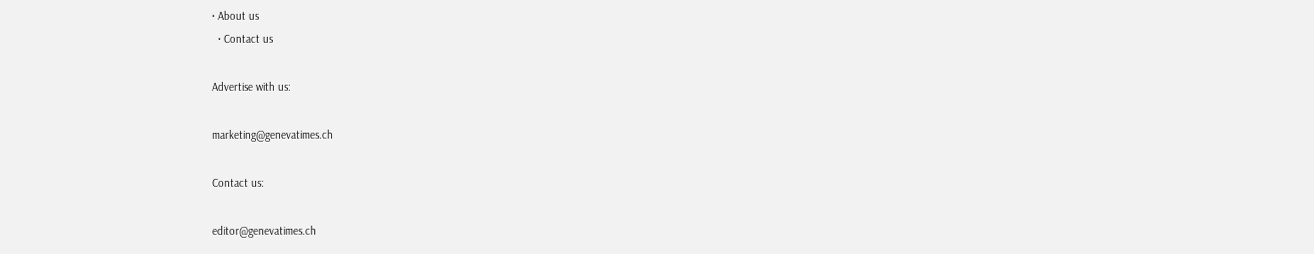• About us
  • Contact us

Advertise with us:

marketing@genevatimes.ch

Contact us:

editor@genevatimes.ch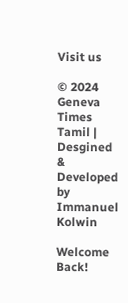Visit us

© 2024 Geneva Times Tamil | Desgined & Developed by Immanuel Kolwin

Welcome Back!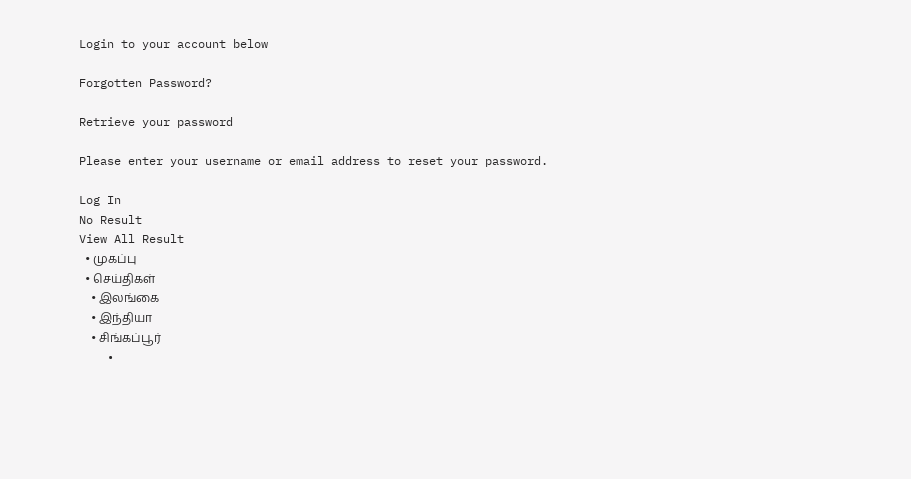Login to your account below

Forgotten Password?

Retrieve your password

Please enter your username or email address to reset your password.

Log In
No Result
View All Result
  • முகப்பு
  • செய்திகள்
    • இலங்கை
    • இந்தியா
    • சிங்கப்பூர்
    •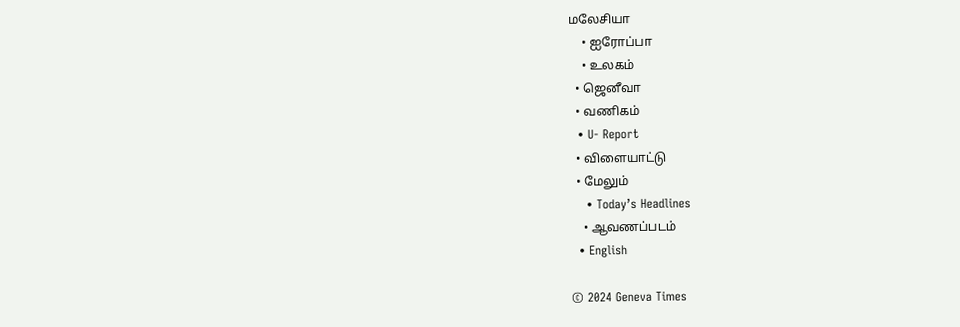மலேசியா
    • ஐரோப்பா
    • உலகம்
  • ஜெனீவா
  • வணிகம்
  • U- Report
  • விளையாட்டு
  • மேலும்
    • Today’s Headlines
    • ஆவணப்படம்
  • English

© 2024 Geneva Times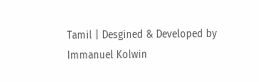Tamil | Desgined & Developed by Immanuel Kolwin